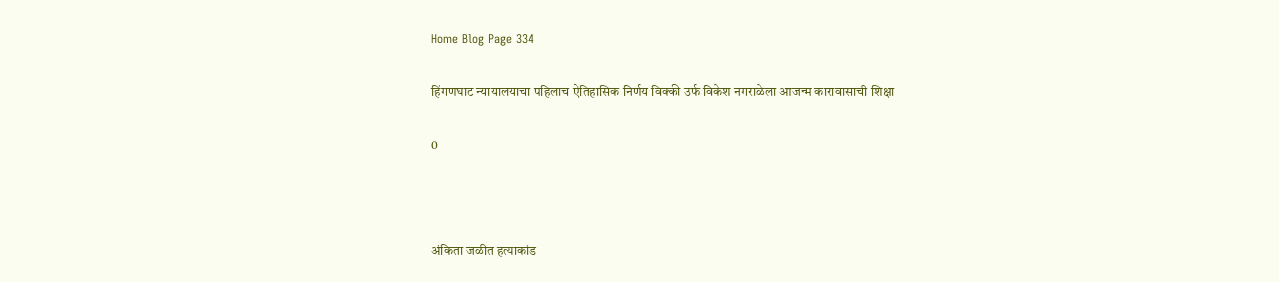Home Blog Page 334

हिंगणघाट न्यायालयाचा पहिलाच ऐतिहासिक निर्णय विक्की उर्फ विकेश नगराळेला आजन्म कारावासाची शिक्षा

0



अंकिता जळीत हत्याकांड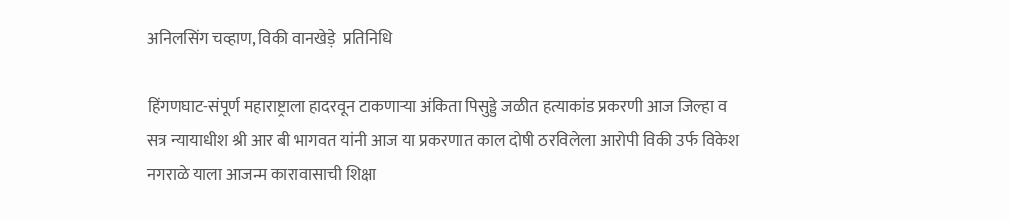अनिलसिंग चव्हाण, विकी वानखेड़े  प्रतिनिधि

हिंगणघाट-संपूर्ण महाराष्ट्राला हादरवून टाकणाऱ्या अंकिता पिसुड्डे जळीत हत्याकांड प्रकरणी आज जिल्हा व सत्र न्यायाधीश श्री आर बी भागवत यांनी आज या प्रकरणात काल दोषी ठरविलेला आरोपी विकी उर्फ विकेश नगराळे याला आजन्म कारावासाची शिक्षा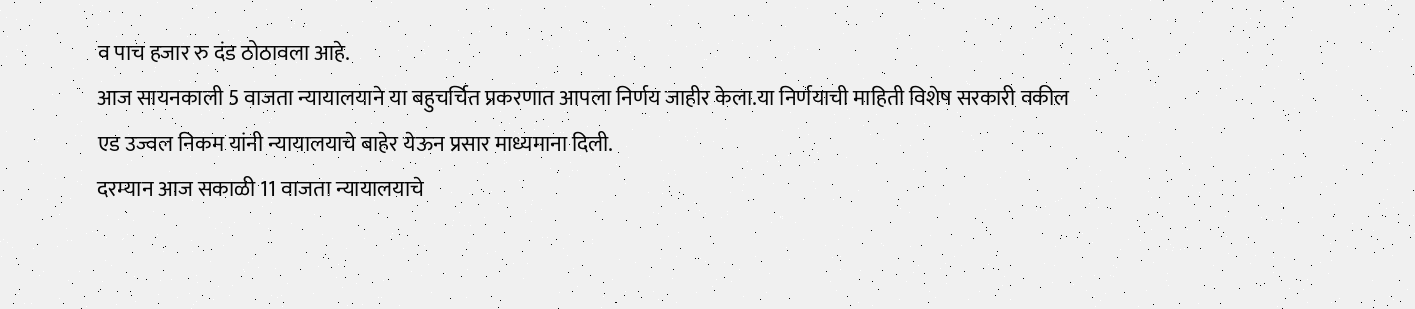व पाच हजार रु दंड ठोठावला आहे.
आज सायनकाली 5 वाजता न्यायालयाने या बहुचर्चित प्रकरणात आपला निर्णय जाहीर केला.या निर्णयाची माहिती विशेष सरकारी वकील एड उज्वल निकम यांनी न्यायालयाचे बाहेर येऊन प्रसार माध्यमाना दिली.
दरम्यान आज सकाळी 11 वाजता न्यायालयाचे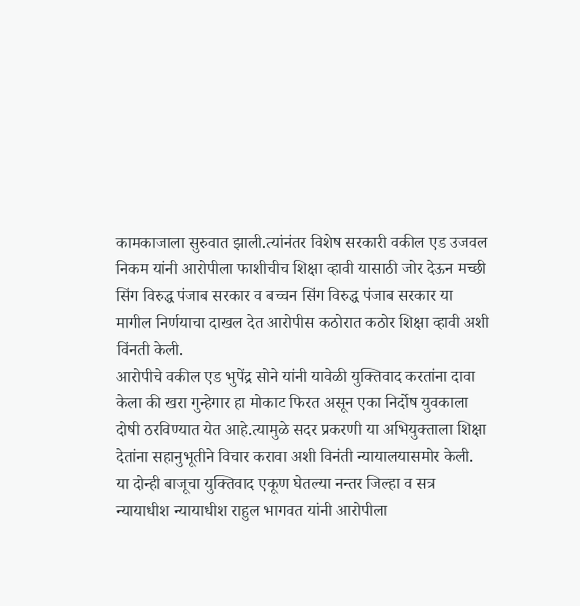कामकाजाला सुरुवात झाली.त्यांनंतर विशेष सरकारी वकील एड उजवल निकम यांनी आरोपीला फाशीचीच शिक्षा व्हावी यासाठी जोर देऊन मच्छी सिंग विरुद्ध पंजाब सरकार व बच्चन सिंग विरुद्ध पंजाब सरकार या मागील निर्णयाचा दाखल देत आरोपीस कठोरात कठोर शिक्षा व्हावी अशी विंनती केली.
आरोपीचे वकील एड भुपेंद्र सोने यांनी यावेळी युक्तिवाद करतांना दावा केला की खरा गुन्हेगार हा मोकाट फिरत असून एका निर्दोष युवकाला दोषी ठरविण्यात येत आहे.त्यामुळे सदर प्रकरणी या अभियुक्ताला शिक्षा देतांना सहानुभूतीने विचार करावा अशी विनंती न्यायालयासमोर केली.
या दोन्ही बाजूचा युक्तिवाद एकूण घेतल्या नन्तर जिल्हा व सत्र न्यायाधीश न्यायाधीश राहुल भागवत यांनी आरोपीला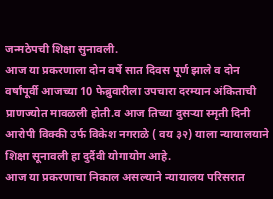जन्मठेपची शिक्षा सुनावली.
आज या प्रकरणाला दोन वर्षे सात दिवस पूर्ण झाले व दोन वर्षांपूर्वी आजच्या 10 फेब्रुवारीला उपचारा दरम्यान अंकिताची प्राणज्योत मावळली होती.व आज तिच्या दुसऱ्या स्मृती दिनी आरोपी विक्की उर्फ विकेश नगराळे ( वय ३२) याला न्यायालयाने शिक्षा सूनावली हा दुर्दैवी योगायोग आहे.
आज या प्रकरणाचा निकाल असल्याने न्यायालय परिसरात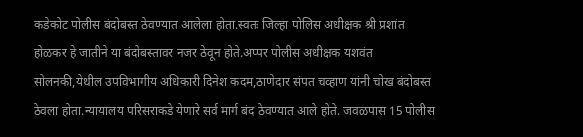कडेकोट पोलीस बंदोबस्त ठेवण्यात आलेला होता.स्वतः जिल्हा पोलिस अधीक्षक श्री प्रशांत होळकर हे जातीने या बंदोबस्तावर नजर ठेवून होते.अप्पर पोलीस अधीक्षक यशवंत सोलनकी,येथील उपविभागीय अधिकारी दिनेश कदम,ठाणेदार संपत चव्हाण यांनी चोख बंदोबस्त ठेवला होता.न्यायालय परिसराकडे येणारे सर्व मार्ग बंद ठेवण्यात आले होते. जवळपास 15 पोलीस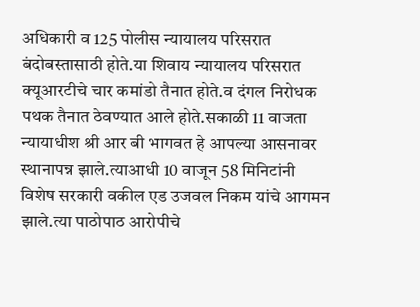अधिकारी व 125 पोलीस न्यायालय परिसरात बंदोबस्तासाठी होते.या शिवाय न्यायालय परिसरात क्यूआरटीचे चार कमांडो तैनात होते.व दंगल निरोधक पथक तैनात ठेवण्यात आले होते.सकाळी 11 वाजता न्यायाधीश श्री आर बी भागवत हे आपल्या आसनावर स्थानापन्न झाले.त्याआधी 10 वाजून 58 मिनिटांनी विशेष सरकारी वकील एड उजवल निकम यांचे आगमन झाले.त्या पाठोपाठ आरोपीचे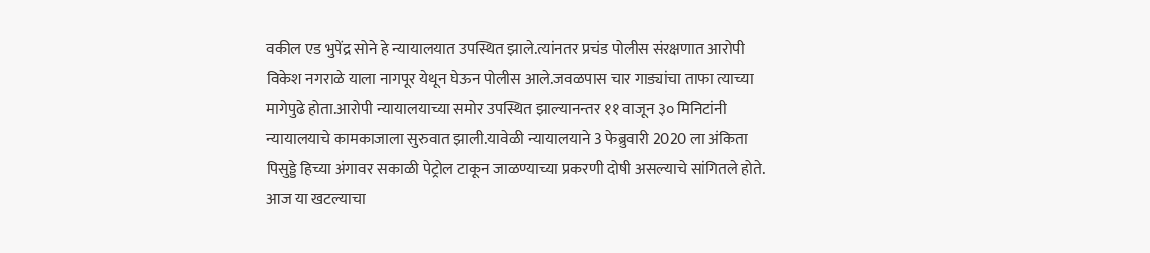वकील एड भुपेंद्र सोने हे न्यायालयात उपस्थित झाले.त्यांनतर प्रचंड पोलीस संरक्षणात आरोपी विकेश नगराळे याला नागपूर येथून घेऊन पोलीस आले.जवळपास चार गाड्यांचा ताफा त्याच्या मागेपुढे होता.आरोपी न्यायालयाच्या समोर उपस्थित झाल्यानन्तर ११ वाजून ३० मिनिटांनी न्यायालयाचे कामकाजाला सुरुवात झाली.यावेळी न्यायालयाने 3 फेब्रुवारी 2020 ला अंकिता पिसुड्डे हिच्या अंगावर सकाळी पेट्रोल टाकून जाळण्याच्या प्रकरणी दोषी असल्याचे सांगितले होते.
आज या खटल्याचा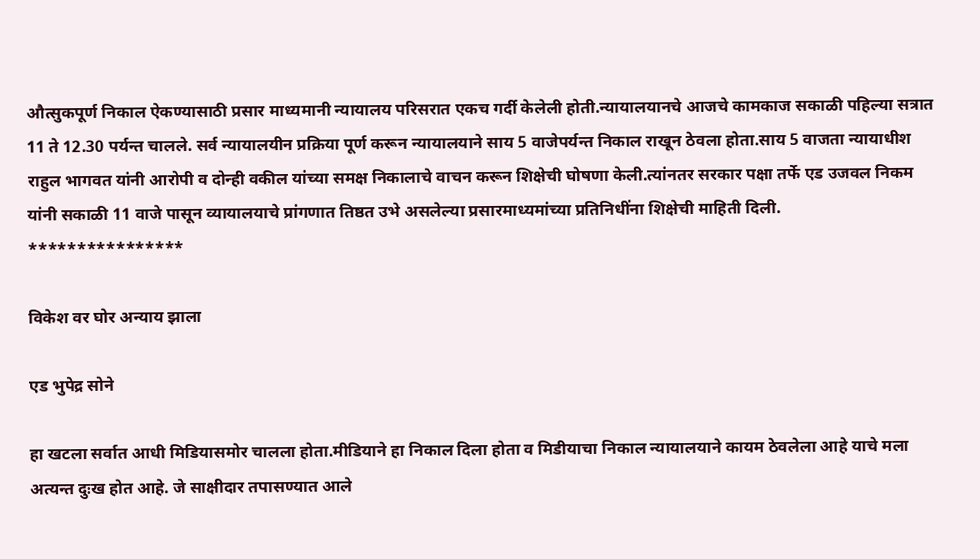औत्सुकपूर्ण निकाल ऐकण्यासाठी प्रसार माध्यमानी न्यायालय परिसरात एकच गर्दी केलेली होती.न्यायालयानचे आजचे कामकाज सकाळी पहिल्या सत्रात 11 ते 12.30 पर्यन्त चालले. सर्व न्यायालयीन प्रक्रिया पूर्ण करून न्यायालयाने साय 5 वाजेपर्यन्त निकाल राखून ठेवला होता.साय 5 वाजता न्यायाधीश राहुल भागवत यांनी आरोपी व दोन्ही वकील यांच्या समक्ष निकालाचे वाचन करून शिक्षेची घोषणा केली.त्यांनतर सरकार पक्षा तर्फे एड उजवल निकम यांनी सकाळी 11 वाजे पासून व्यायालयाचे प्रांगणात तिष्ठत उभे असलेल्या प्रसारमाध्यमांच्या प्रतिनिधींना शिक्षेची माहिती दिली.
****************

विकेश वर घोर अन्याय झाला

एड भुपेद्र सोने

हा खटला सर्वात आधी मिडियासमोर चालला होता.मीडियाने हा निकाल दिला होता व मिडीयाचा निकाल न्यायालयाने कायम ठेवलेला आहे याचे मला अत्यन्त दुःख होत आहे. जे साक्षीदार तपासण्यात आले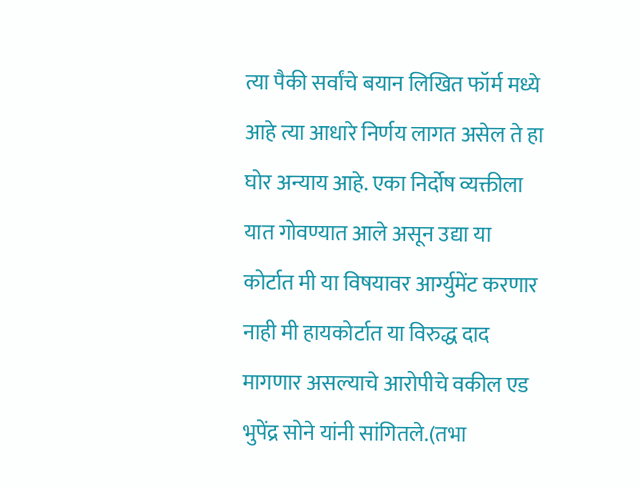त्या पैकी सर्वांचे बयान लिखित फॉर्म मध्ये आहे त्या आधारे निर्णय लागत असेल ते हा घोर अन्याय आहे. एका निर्दोष व्यक्तीला यात गोवण्यात आले असून उद्या या कोर्टात मी या विषयावर आर्ग्युमेंट करणार नाही मी हायकोर्टात या विरुद्ध दाद मागणार असल्याचे आरोपीचे वकील एड भुपेंद्र सोने यांनी सांगितले.(तभा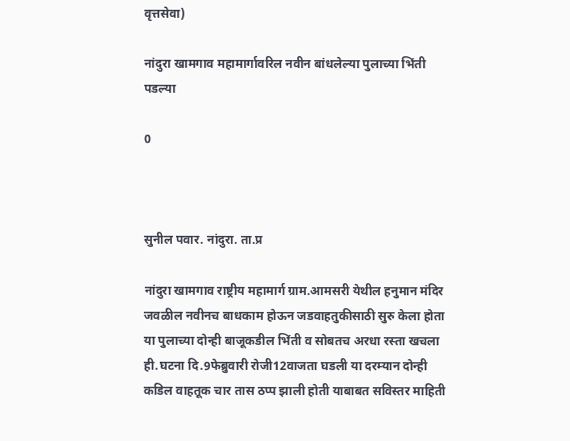वृत्तसेवा)

नांदुरा खामगाव महामार्गावरिल नवीन बांधलेल्या पुलाच्या भिंती पडल्या

0



सुनील पवार. नांदुरा. ता.प्र

नांदुरा खामगाव राष्ट्रीय महामार्ग ग्राम.आमसरी येथील हनुमान मंदिर जवळील नवीनच बाधकाम होऊन जडवाहतुकीसाठी सुरु केला होता या पुलाच्या दोन्ही बाजूकडील भिंती व सोबतच अरधा रस्ता खचला ही.घटना दि.9फेब्रुवारी रोजी12वाजता घडली या दरम्यान दोन्ही कडिल वाहतूक चार तास ठप्प झाली होती याबाबत सविस्तर माहिती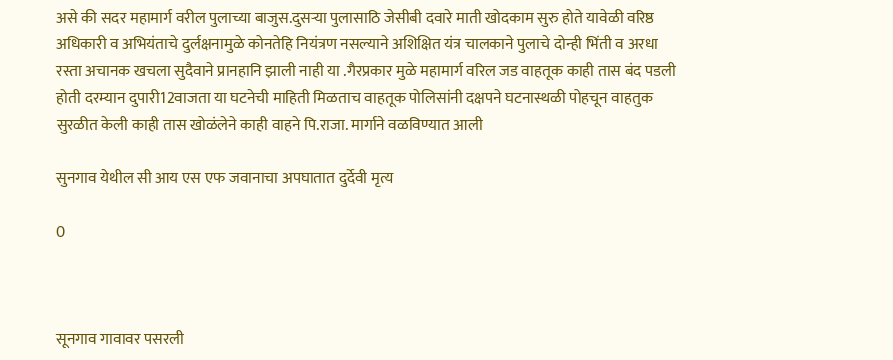असे की सदर महामार्ग वरील पुलाच्या बाजुस.दुसऱ्या पुलासाठि जेसीबी दवारे माती खोदकाम सुरु होते यावेळी वरिष्ठ अधिकारी व अभियंताचे दुर्लक्षनामुळे कोनतेहि नियंत्रण नसल्याने अशिक्षित यंत्र चालकाने पुलाचे दोन्ही भिंती व अरधा रस्ता अचानक खचला सुदैवाने प्रानहानि झाली नाही या .गैरप्रकार मुळे महामार्ग वरिल जड वाहतूक काही तास बंद पडली होती दरम्यान दुपारी12वाजता या घटनेची माहिती मिळताच वाहतूक पोलिसांनी दक्षपने घटनास्थळी पोहचून वाहतुक सुरळीत केली काही तास खोळंलेने काही वाहने पि.राजा. मार्गाने वळविण्यात आली

सुनगाव येथील सी आय एस एफ जवानाचा अपघातात दुर्देवी मृत्य

0



सूनगाव गावावर पसरली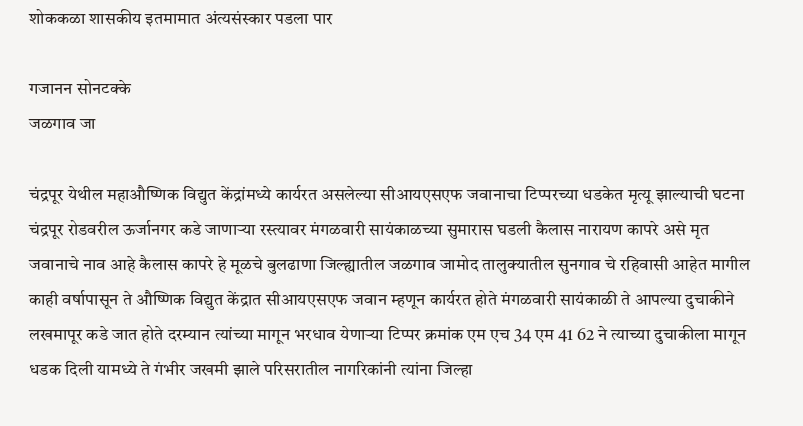शोककळा शासकीय इतमामात अंत्यसंस्कार पडला पार

गजानन सोनटक्के
जळगाव जा

चंद्रपूर येथील महाऔष्णिक विद्युत केंद्रांमध्ये कार्यरत असलेल्या सीआयएसएफ जवानाचा टिप्परच्या धडकेत मृत्यू झाल्याची घटना चंद्रपूर रोडवरील ऊर्जानगर कडे जाणाऱ्या रस्त्यावर मंगळवारी सायंकाळच्या सुमारास घडली कैलास नारायण कापरे असे मृत जवानाचे नाव आहे कैलास कापरे हे मूळचे बुलढाणा जिल्ह्यातील जळगाव जामोद तालुक्यातील सुनगाव चे रहिवासी आहेत मागील काही वर्षापासून ते औष्णिक विद्युत केंद्रात सीआयएसएफ जवान म्हणून कार्यरत होते मंगळवारी सायंकाळी ते आपल्या दुचाकीने लखमापूर कडे जात होते दरम्यान त्यांच्या मागून भरधाव येणाऱ्या टिप्पर क्रमांक एम एच 34 एम 41 62 ने त्याच्या दुचाकीला मागून धडक दिली यामध्ये ते गंभीर जखमी झाले परिसरातील नागरिकांनी त्यांना जिल्हा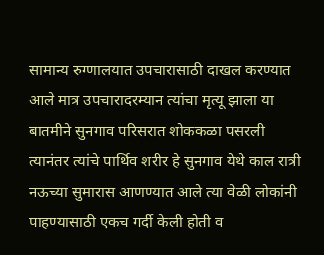सामान्य रुग्णालयात उपचारासाठी दाखल करण्यात आले मात्र उपचारादरम्यान त्यांचा मृत्यू झाला या बातमीने सुनगाव परिसरात शोककळा पसरली त्यानंतर त्यांचे पार्थिव शरीर हे सुनगाव येथे काल रात्री नऊच्या सुमारास आणण्यात आले त्या वेळी लोकांनी पाहण्यासाठी एकच गर्दी केली होती व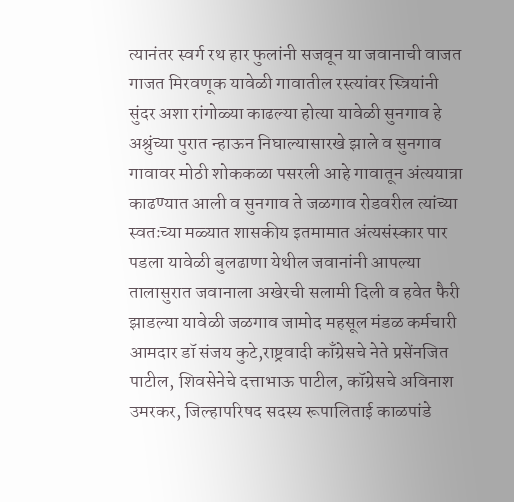त्यानंतर स्वर्ग रथ हार फुलांनी सजवून या जवानाची वाजत गाजत मिरवणूक यावेळी गावातील रस्त्यांवर स्त्रियांनी सुंदर अशा रांगोळ्या काढल्या होत्या यावेळी सुनगाव हे अश्रुंच्या पुरात न्हाऊन निघाल्यासारखे झाले व सुनगाव गावावर मोठी शोककळा पसरली आहे गावातून अंत्ययात्रा काढण्यात आली व सुनगाव ते जळगाव रोडवरील त्यांच्या स्वतःच्या मळ्यात शासकीय इतमामात अंत्यसंस्कार पार पडला यावेळी बुलढाणा येथील जवानांनी आपल्या तालासुरात जवानाला अखेरची सलामी दिली व हवेत फैरी झाडल्या यावेळी जळगाव जामोद महसूल मंडळ कर्मचारी आमदार डॉ संजय कुटे,राष्ट्रवादी काँग्रेसचे नेते प्रसेंनजित पाटील, शिवसेनेचे दत्ताभाऊ पाटील, कॉग्रेसचे अविनाश उमरकर, जिल्हापरिषद सदस्य रूपालिताई काळपांडे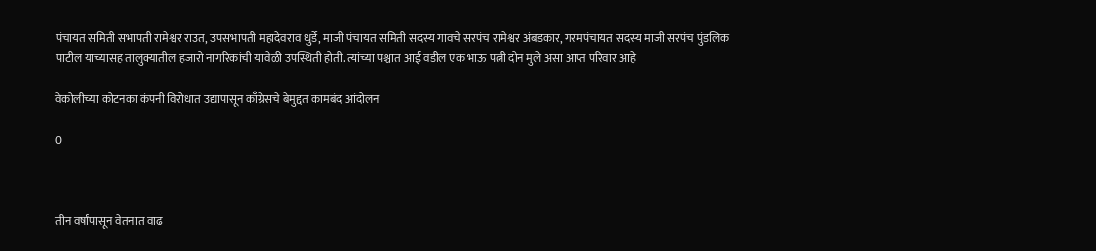पंचायत समिती सभापती रामेश्वर राउत, उपसभापती महादेवराव धुर्डे, माजी पंचायत समिती सदस्य गावचे सरपंच रामेश्वर अंबडकार, गरमपंचायत सदस्य माजी सरपंच पुंडलिक पाटील याच्यासह तालुक्यातील हजारो नागरिकांची यावेळी उपस्थिती होती. त्यांच्या पश्चात आई वडील एक भाऊ पत्नी दोन मुले असा आप्त परिवार आहे

वेकोलीच्या कोटनका कंपनी विरोधात उद्यापासून काँग्रेसचे बेमुद्दत कामबंद आंदोलन

0



तीन वर्षांपासून वेतनात वाढ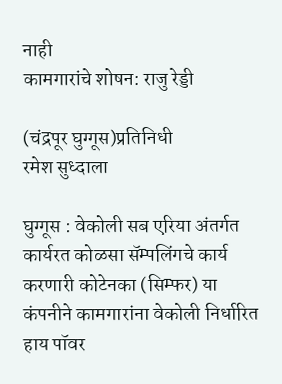नाही
कामगारांचे शोषन: राजु रेड्डी

(चंद्रपूर घुग्गूस)प्रतिनिधी
रमेश सुध्दाला

घुग्गूस : वेकोली सब एरिया अंतर्गत कार्यरत कोळसा सॅम्पलिंगचे कार्य करणारी कोटेनका (सिम्फर) या कंपनीने कामगारांना वेकोली निर्धारित हाय पॉवर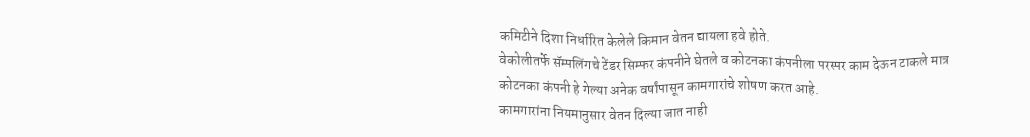कमिटीने दिशा निर्धारित केलेले किमान वेतन द्यायला हवे होते.
वेकोलीतर्फे सॅम्पलिंगचे टेंडर सिम्फर कंपनीने घेतले व कोटनका कंपनीला परस्पर काम देऊन टाकले मात्र कोटनका कंपनी हे गेल्या अनेक वर्षांपासून कामगारांचे शोषण करत आहे.
कामगारांना नियमानुसार वेतन दिल्या जात नाही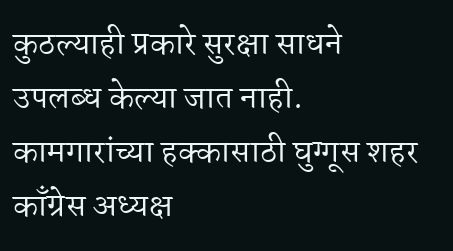कुठल्याही प्रकारे सुरक्षा साधने उपलब्ध केल्या जात नाही.
कामगारांच्या हक्कासाठी घुग्गूस शहर काँग्रेस अध्यक्ष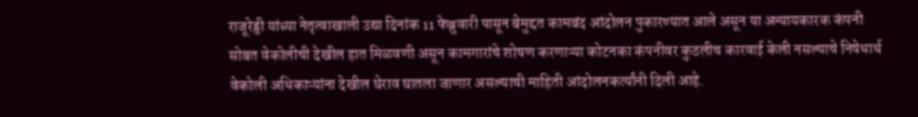राजूरेड्डी यांच्या नेतृत्वाखाली उद्या दिनांक 11 फेब्रुवारी पासून बेमुद्दत कामबंद आंदोलन पुकारण्यात आले असून या अन्यायकारक कंपनी सोबत वेकोलीची देखील हात मिळवणी असून कामगारांचे शोषण करणाऱ्या कोटनका कंपनीवर कुठलीच कारवाई केली नसल्याचे निषेधार्थ वेकोली अधिकाऱ्यांना देखील घेराव घातला जाणार असल्याची माहिती आंदोलनकर्त्यांनी दिली आहे.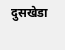दुसखेडा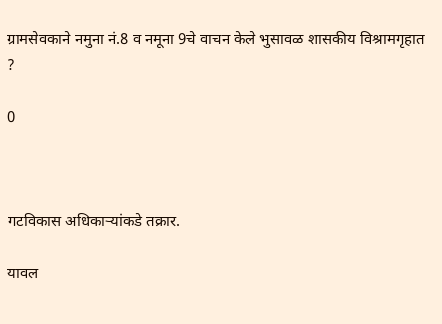ग्रामसेवकाने नमुना नं.8 व नमूना 9चे वाचन केले भुसावळ शासकीय विश्रामगृहात ?

0



गटविकास अधिकार्‍यांकडे तक्रार.

यावल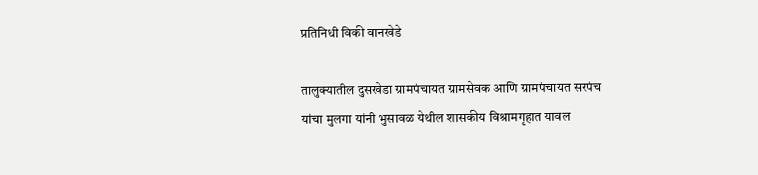प्रतिनिधी विकी वानखेडे

तालुक्यातील दुसखेडा ग्रामपंचायत ग्रामसेवक आणि ग्रामपंचायत सरपंच यांचा मुलगा यांनी भुसावळ येथील शासकीय विश्रामगृहात यावल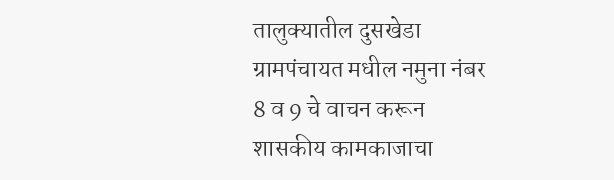तालुक्यातील दुसखेडा ग्रामपंचायत मधील नमुना नंबर 8 व 9 चे वाचन करून शासकीय कामकाजाचा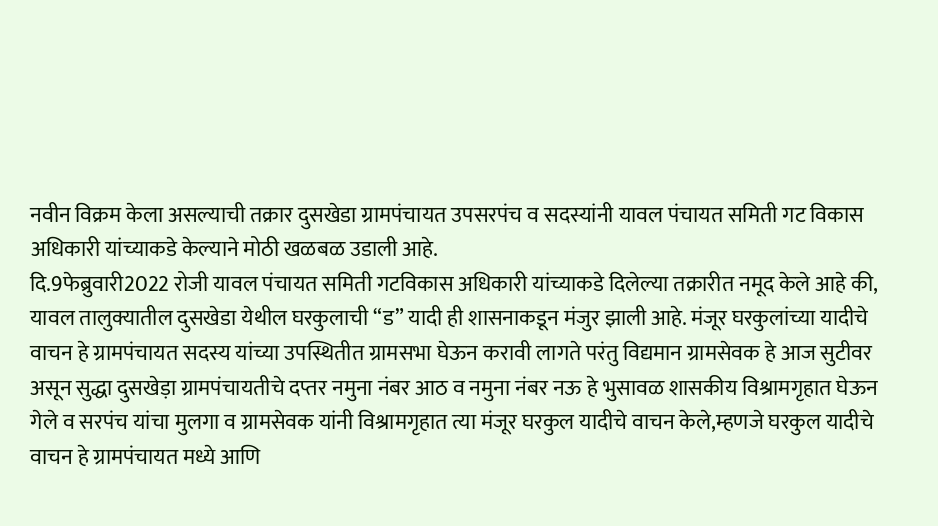नवीन विक्रम केला असल्याची तक्रार दुसखेडा ग्रामपंचायत उपसरपंच व सदस्यांनी यावल पंचायत समिती गट विकास अधिकारी यांच्याकडे केल्याने मोठी खळबळ उडाली आहे.
दि.9फेब्रुवारी2022 रोजी यावल पंचायत समिती गटविकास अधिकारी यांच्याकडे दिलेल्या तक्रारीत नमूद केले आहे की, यावल तालुक्यातील दुसखेडा येथील घरकुलाची “ड” यादी ही शासनाकडून मंजुर झाली आहे. मंजूर घरकुलांच्या यादीचे वाचन हे ग्रामपंचायत सदस्य यांच्या उपस्थितीत ग्रामसभा घेऊन करावी लागते परंतु विद्यमान ग्रामसेवक हे आज सुटीवर असून सुद्धा दुसखेड़ा ग्रामपंचायतीचे दप्तर नमुना नंबर आठ व नमुना नंबर नऊ हे भुसावळ शासकीय विश्रामगृहात घेऊन गेले व सरपंच यांचा मुलगा व ग्रामसेवक यांनी विश्रामगृहात त्या मंजूर घरकुल यादीचे वाचन केले,म्हणजे घरकुल यादीचे वाचन हे ग्रामपंचायत मध्ये आणि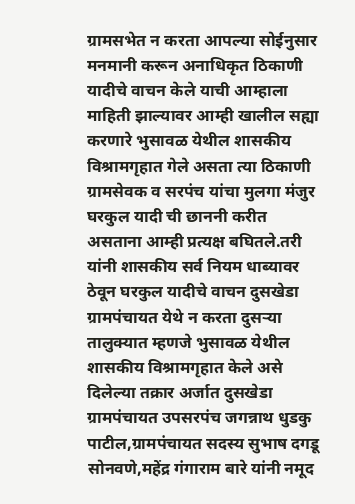ग्रामसभेत न करता आपल्या सोईनुसार मनमानी करून अनाधिकृत ठिकाणी यादीचे वाचन केले याची आम्हाला माहिती झाल्यावर आम्ही खालील सह्या करणारे भुसावळ येथील शासकीय विश्रामगृहात गेले असता त्या ठिकाणी ग्रामसेवक व सरपंच यांचा मुलगा मंजुर घरकुल यादी ची छाननी करीत असताना आम्ही प्रत्यक्ष बघितले.तरी यांनी शासकीय सर्व नियम धाब्यावर ठेवून घरकुल यादीचे वाचन दुसखेडा ग्रामपंचायत येथे न करता दुसऱ्या तालुक्यात म्हणजे भुसावळ येथील शासकीय विश्रामगृहात केले असे दिलेल्या तक्रार अर्जात दुसखेडा ग्रामपंचायत उपसरपंच जगन्नाथ धुडकु पाटील,ग्रामपंचायत सदस्य सुभाष दगडू सोनवणे,महेंद्र गंगाराम बारे यांनी नमूद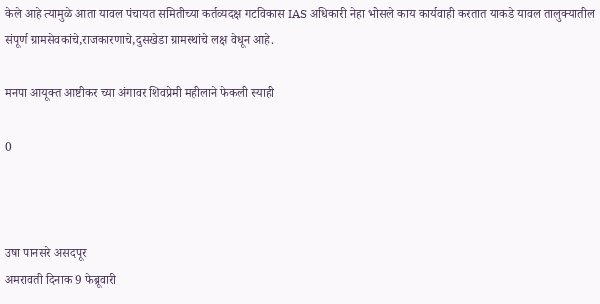केले आहे त्यामुळे आता यावल पंचायत समितीच्या कर्तव्यदक्ष गटविकास IAS अधिकारी नेहा भोसले काय कार्यवाही करतात याकडे यावल तालुक्यातील संपूर्ण ग्रामसेवकांचे,राजकारणाचे,दुसखेडा ग्रामस्थांचे लक्ष वेधून आहे.

मनपा आयूक्त आष्टीकर च्या अंगावर शिवप्रेमी महीलाने फेकली स्याही

0



उषा पानसरे असदपूर
अमरावती दिनाक 9 फेब्रूवारी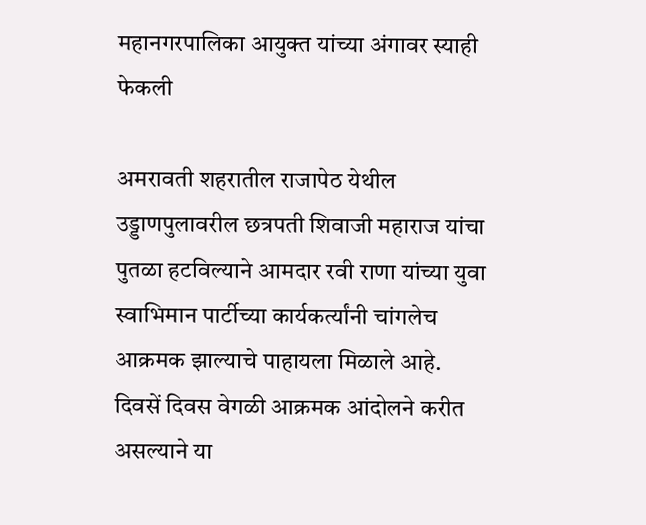महानगरपालिका आयुक्त यांच्या अंगावर स्याही फेकली

अमरावती शहरातील राजापेठ येथील उड्डाणपुलावरील छत्रपती शिवाजी महाराज यांचा पुतळा हटविल्याने आमदार रवी राणा यांच्या युवा स्वाभिमान पार्टीच्या कार्यकर्त्यांनी चांगलेच आक्रमक झाल्याचे पाहायला मिळाले आहे. दिवसें दिवस वेगळी आक्रमक आंदोलने करीत असल्याने या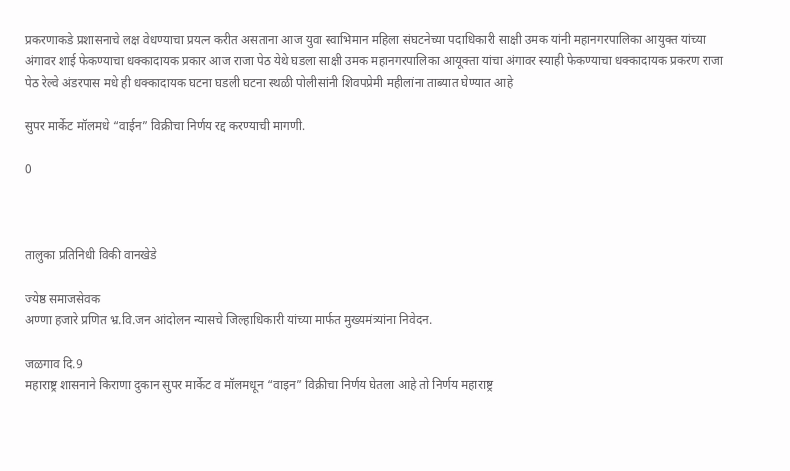प्रकरणाकडे प्रशासनाचे लक्ष वेधण्याचा प्रयत्न करीत असताना आज युवा स्वाभिमान महिला संघटनेच्या पदाधिकारी साक्षी उमक यांनी महानगरपालिका आयुक्त यांच्या अंगावर शाई फेकण्याचा धक्कादायक प्रकार आज राजा पेठ येथे घडला साक्षी उमक महानगरपालिका आयूक्ता यांचा अंगावर स्याही फेकण्याचा धक्कादायक प्रकरण राजा पेठ रेल्वे अंडरपास मधे ही धक्कादायक घटना घडली घटना स्थळी पोलीसांनी शिवपप्रेमी महीलांना ताब्यात घेण्यात आहे

सुपर मार्केट मॉलमधे “वाईन” विक्रीचा निर्णय रद्द करण्याची मागणी.

0



तालुका प्रतिनिधी विकी वानखेडे

ज्येष्ठ समाजसेवक
अण्णा हजारे प्रणित भ्र.वि.जन आंदोलन न्यासचे जिल्हाधिकारी यांच्या मार्फत मुख्यमंत्र्यांना निवेदन.

जळगाव दि.9
महाराष्ट्र शासनाने किराणा दुकान सुपर मार्केट व मॉलमधून “वाइन” विक्रीचा निर्णय घेतला आहे तो निर्णय महाराष्ट्र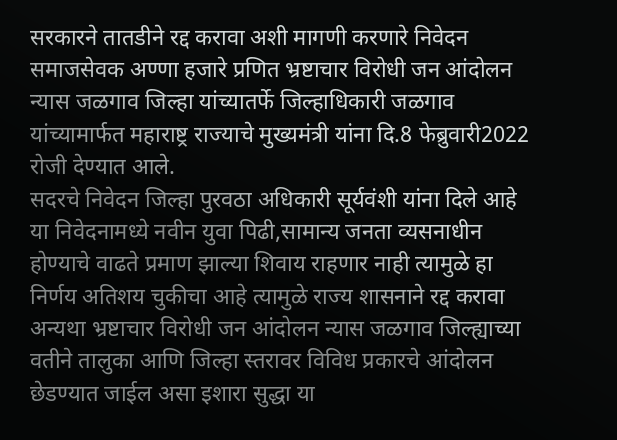सरकारने तातडीने रद्द करावा अशी मागणी करणारे निवेदन समाजसेवक अण्णा हजारे प्रणित भ्रष्टाचार विरोधी जन आंदोलन न्यास जळगाव जिल्हा यांच्यातर्फे जिल्हाधिकारी जळगाव यांच्यामार्फत महाराष्ट्र राज्याचे मुख्यमंत्री यांना दि.8 फेब्रुवारी2022 रोजी देण्यात आले.
सदरचे निवेदन जिल्हा पुरवठा अधिकारी सूर्यवंशी यांना दिले आहे या निवेदनामध्ये नवीन युवा पिढी,सामान्य जनता व्यसनाधीन होण्याचे वाढते प्रमाण झाल्या शिवाय राहणार नाही त्यामुळे हा निर्णय अतिशय चुकीचा आहे त्यामुळे राज्य शासनाने रद्द करावा अन्यथा भ्रष्टाचार विरोधी जन आंदोलन न्यास जळगाव जिल्ह्याच्या वतीने तालुका आणि जिल्हा स्तरावर विविध प्रकारचे आंदोलन छेडण्यात जाईल असा इशारा सुद्धा या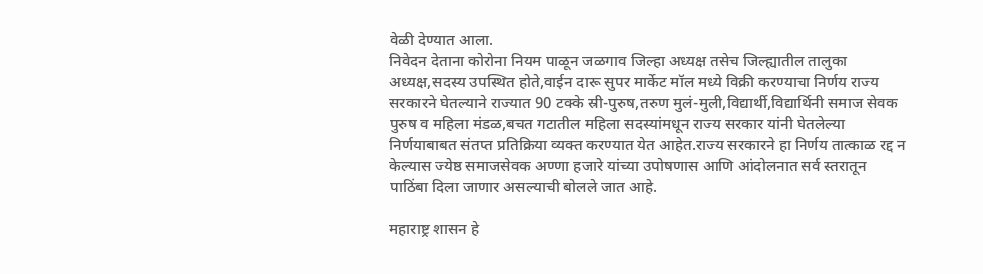वेळी देण्यात आला.
निवेदन देताना कोरोना नियम पाळून जळगाव जिल्हा अध्यक्ष तसेच जिल्ह्यातील तालुका अध्यक्ष,सदस्य उपस्थित होते,वाईन दारू सुपर मार्केट मॉल मध्ये विक्री करण्याचा निर्णय राज्य सरकारने घेतल्याने राज्यात 90 टक्के स्री-पुरुष,तरुण मुलं-मुली,विद्यार्थी,विद्यार्थिनी समाज सेवक पुरुष व महिला मंडळ,बचत गटातील महिला सदस्यांमधून राज्य सरकार यांनी घेतलेल्या निर्णयाबाबत संतप्त प्रतिक्रिया व्यक्त करण्यात येत आहेत.राज्य सरकारने हा निर्णय तात्काळ रद्द न केल्यास ज्येष्ठ समाजसेवक अण्णा हजारे यांच्या उपोषणास आणि आंदोलनात सर्व स्तरातून पाठिंबा दिला जाणार असल्याची बोलले जात आहे.

महाराष्ट्र शासन हे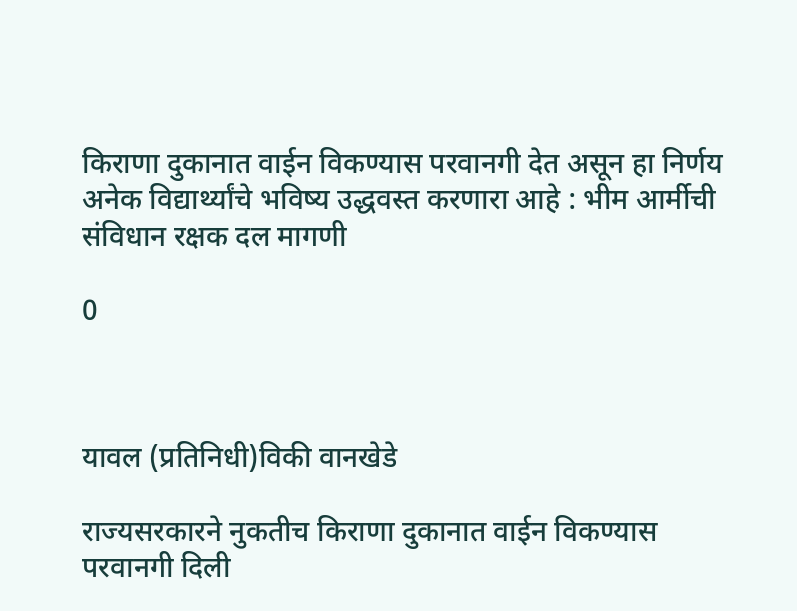किराणा दुकानात वाईन विकण्यास परवानगी देत असून हा निर्णय अनेक विद्यार्थ्यांचे भविष्य उद्धवस्त करणारा आहे : भीम आर्मीची संविधान रक्षक दल मागणी

0



यावल (प्रतिनिधी)विकी वानखेडे

राज्यसरकारने नुकतीच किराणा दुकानात वाईन विकण्यास परवानगी दिली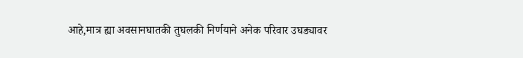आहे,मात्र ह्या अवसानघातकी तुघलकी निर्णयाने अनेक परिवार उघड्यावर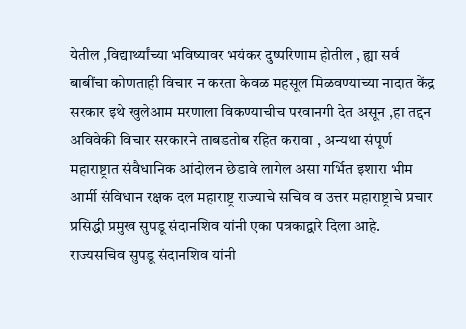येतील ,विद्यार्थ्यांच्या भविष्यावर भयंकर दुष्परिणाम होतील , ह्या सर्व बाबींचा कोणताही विचार न करता केवळ महसूल मिळवण्याच्या नादात केंद्र सरकार इथे खुलेआम मरणाला विकण्याचीच परवानगी देत असून ,हा तद्दन अविवेकी विचार सरकारने ताबडतोब रहित करावा , अन्यथा संपूर्ण महाराष्ट्रात संवैधानिक आंदोलन छेडावे लागेल असा गर्भित इशारा भीम आर्मी संविधान रक्षक दल महाराष्ट्र राज्याचे सचिव व उत्तर महाराष्ट्राचे प्रचार प्रसिद्धी प्रमुख सुपडू संदानशिव यांनी एका पत्रकाद्वारे दिला आहे.
राज्यसचिव सुपडू संदानशिव यांनी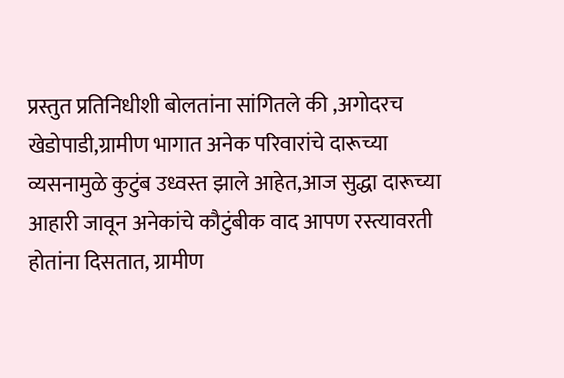प्रस्तुत प्रतिनिधीशी बोलतांना सांगितले की ,अगोदरच खेडोपाडी,ग्रामीण भागात अनेक परिवारांचे दारूच्या व्यसनामुळे कुटुंब उध्वस्त झाले आहेत,आज सुद्धा दारूच्या आहारी जावून अनेकांचे कौटुंबीक वाद आपण रस्त्यावरती होतांना दिसतात, ग्रामीण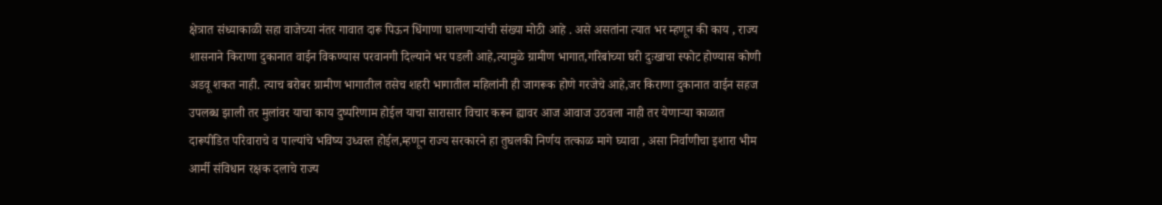क्षेत्रात संध्याकाळी सहा वाजेच्या नंतर गावात दारू पिऊन धिंगाणा घालणाऱ्यांची संख्या मोठी आहे . असे असतांना त्यात भर म्हणून की काय , राज्य शासनाने किराणा दुकानात वाईन विकण्यास परवानगी दिल्याने भर पडली आहे,त्यामुळे ग्रामीण भागात,गरिबांच्या घरी दुःखाचा स्फोट होण्यास कोणी अडवू शकत नाही. त्याच बरोबर ग्रामीण भागातील तसेच शहरी भागातील महिलांनी ही जागरूक होणे गरजेचे आहे,जर किराणा दुकानात वाईन सहज उपलब्ध झाली तर मुलांवर याचा काय दुष्परिणाम होईल याचा सारासार विचार करून ह्यावर आज आवाज उठवला नाही तर येणाऱ्या काळात दारूपीडित परिवाराचे व पाल्यांचे भविष्य उध्वस्त होईल,म्हणून राज्य सरकारने हा तुघलकी निर्णय तत्काळ मागे घ्यावा , असा निर्वाणीचा इशारा भीम आर्मी संविधान रक्षक दलाचे राज्य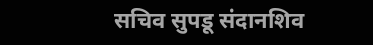सचिव सुपडू संदानशिव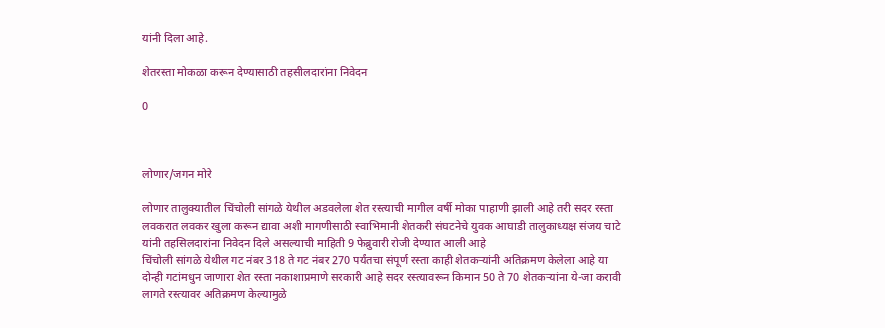यांनी दिला आहे.

शेतरस्ता मोकळा करून देण्यासाठी तहसीलदारांना निवेदन

0



लोणार/जगन मोरे

लोणार तालुक्यातील चिंचोली सांगळे येथील अडवलेला शेत रस्त्याची मागील वर्षी मोका पाहाणी झाली आहे तरी सदर रस्ता लवकरात लवकर खुला करून द्यावा अशी मागणीसाठी स्वाभिमानी शेतकरी संघटनेचे युवक आघाडी तालुकाध्यक्ष संजय चाटे यांनी तहसिलदारांना निवेदन दिले असल्याची माहिती 9 फेब्रुवारी रोजी देण्यात आली आहे
चिंचोली सांगळे येथील गट नंबर 318 ते गट नंबर 270 पर्यंतचा संपूर्ण रस्ता काही शेतकऱ्यांनी अतिक्रमण केलेला आहे या दोन्ही गटांमधुन जाणारा शेत रस्ता नकाशाप्रमाणे सरकारी आहे सदर रस्त्यावरून किमान 50 ते 70 शेतकऱ्यांना ये-जा करावी लागते रस्त्यावर अतिक्रमण केल्यामुळे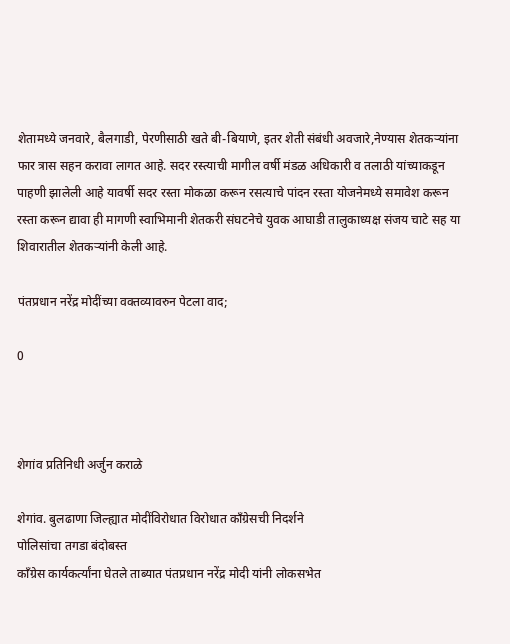शेतामध्ये जनवारे, बैलगाडी, पेरणीसाठी खते बी-बियाणे, इतर शेती संबंधी अवजारे,नेण्यास शेतकऱ्यांना फार त्रास सहन करावा लागत आहे. सदर रस्त्याची मागील वर्षी मंडळ अधिकारी व तलाठी यांच्याकडून पाहणी झालेली आहे यावर्षी सदर रस्ता मोकळा करून रसत्याचे पांदन रस्ता योजनेमध्ये समावेश करून रस्ता करून द्यावा ही मागणी स्वाभिमानी शेतकरी संघटनेचे युवक आघाडी तालुकाध्यक्ष संजय चाटे सह या शिवारातील शेतकऱ्यांनी केली आहे.

पंतप्रधान नरेंद्र मोदींच्या वक्तव्यावरुन पेटला वाद;

0



शेगांव प्रतिनिधी अर्जुन कराळे

शेगांव. बुलढाणा जिल्ह्यात मोदींविरोधात विरोधात काँग्रेसची निदर्शने
पोलिसांचा तगडा बंदोबस्त
काँग्रेस कार्यकर्त्यांना घेतले ताब्यात पंतप्रधान नरेंद्र मोदी यांनी लोकसभेत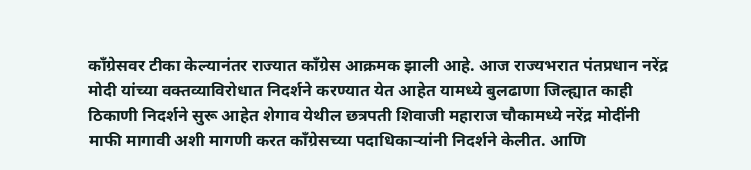काँग्रेसवर टीका केल्यानंतर राज्यात काँग्रेस आक्रमक झाली आहे. आज राज्यभरात पंतप्रधान नरेंद्र मोदी यांच्या वक्तव्याविरोधात निदर्शने करण्यात येत आहेत यामध्ये बुलढाणा जिल्ह्यात काही ठिकाणी निदर्शने सुरू आहेत शेगाव येथील छत्रपती शिवाजी महाराज चौकामध्ये नरेंद्र मोदींनी माफी मागावी अशी मागणी करत काँग्रेसच्या पदाधिकाऱ्यांनी निदर्शने केलीत. आणि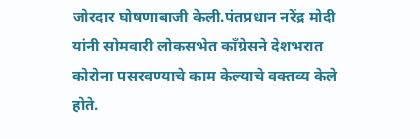जोरदार घोषणाबाजी केली.पंतप्रधान नरेंद्र मोदी यांनी सोमवारी लोकसभेत काँग्रेसने देशभरात कोरोना पसरवण्याचे काम केल्याचे वक्तव्य केले होते.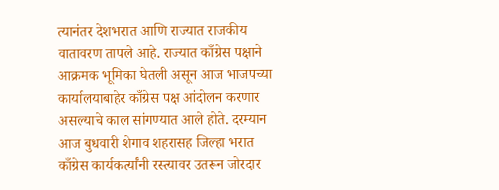त्यानंतर देशभरात आणि राज्यात राजकीय वातावरण तापले आहे. राज्यात काँग्रेस पक्षाने आक्रमक भूमिका घेतली असून आज भाजपच्या कार्यालयाबाहेर काँग्रेस पक्ष आंदोलन करणार असल्याचे काल सांगण्यात आले होते. दरम्यान आज बुधवारी शेगाव शहरासह जिल्हा भरात काँग्रेस कार्यकर्त्यांनी रस्त्यावर उतरून जोरदार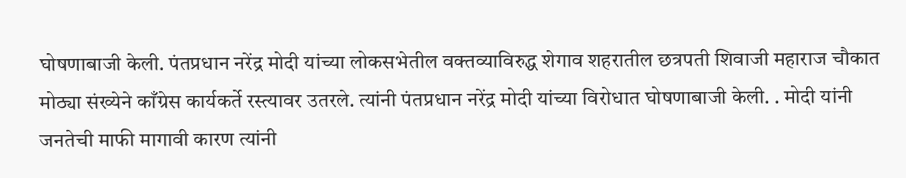घोषणाबाजी केली. पंतप्रधान नरेंद्र मोदी यांच्या लोकसभेतील वक्तव्याविरुद्ध शेगाव शहरातील छत्रपती शिवाजी महाराज चौकात मोठ्या संख्येने काँग्रेस कार्यकर्ते रस्त्यावर उतरले. त्यांनी पंतप्रधान नरेंद्र मोदी यांच्या विरोधात घोषणाबाजी केली. . मोदी यांनी जनतेची माफी मागावी कारण त्यांनी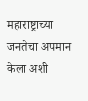महाराष्ट्राच्या जनतेचा अपमान केला अशी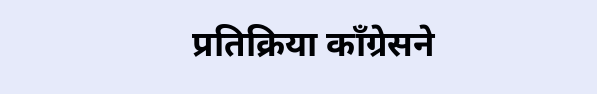प्रतिक्रिया काँग्रेसने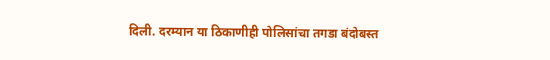दिली. दरम्यान या ठिकाणीही पोलिसांचा तगडा बंदोबस्त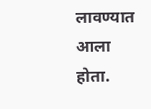लावण्यात आला होता.